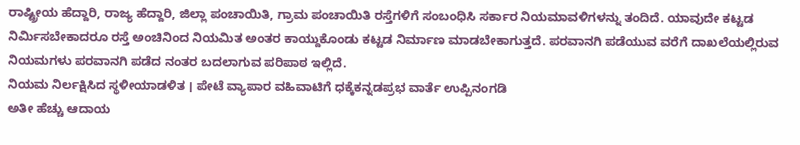ರಾಷ್ಟ್ರೀಯ ಹೆದ್ದಾರಿ, ರಾಜ್ಯ ಹೆದ್ದಾರಿ, ಜಿಲ್ಲಾ ಪಂಚಾಯಿತಿ, ಗ್ರಾಮ ಪಂಚಾಯಿತಿ ರಸ್ತೆಗಳಿಗೆ ಸಂಬಂಧಿಸಿ ಸರ್ಕಾರ ನಿಯಮಾವಳಿಗಳನ್ನು ತಂದಿದೆ. ಯಾವುದೇ ಕಟ್ಟಡ ನಿರ್ಮಿಸಬೇಕಾದರೂ ರಸ್ತೆ ಅಂಚಿನಿಂದ ನಿಯಮಿತ ಅಂತರ ಕಾಯ್ದುಕೊಂಡು ಕಟ್ಟಡ ನಿರ್ಮಾಣ ಮಾಡಬೇಕಾಗುತ್ತದೆ. ಪರವಾನಗಿ ಪಡೆಯುವ ವರೆಗೆ ದಾಖಲೆಯಲ್ಲಿರುವ ನಿಯಮಗಳು ಪರವಾನಗಿ ಪಡೆದ ನಂತರ ಬದಲಾಗುವ ಪರಿಪಾಠ ಇಲ್ಲಿದೆ.
ನಿಯಮ ನಿರ್ಲಕ್ಷಿಸಿದ ಸ್ಥಳೀಯಾಡಳಿತ । ಪೇಟೆ ವ್ಯಾಪಾರ ವಹಿವಾಟಿಗೆ ಧಕ್ಕೆಕನ್ನಡಪ್ರಭ ವಾರ್ತೆ ಉಪ್ಪಿನಂಗಡಿ
ಅತೀ ಹೆಚ್ಚು ಆದಾಯ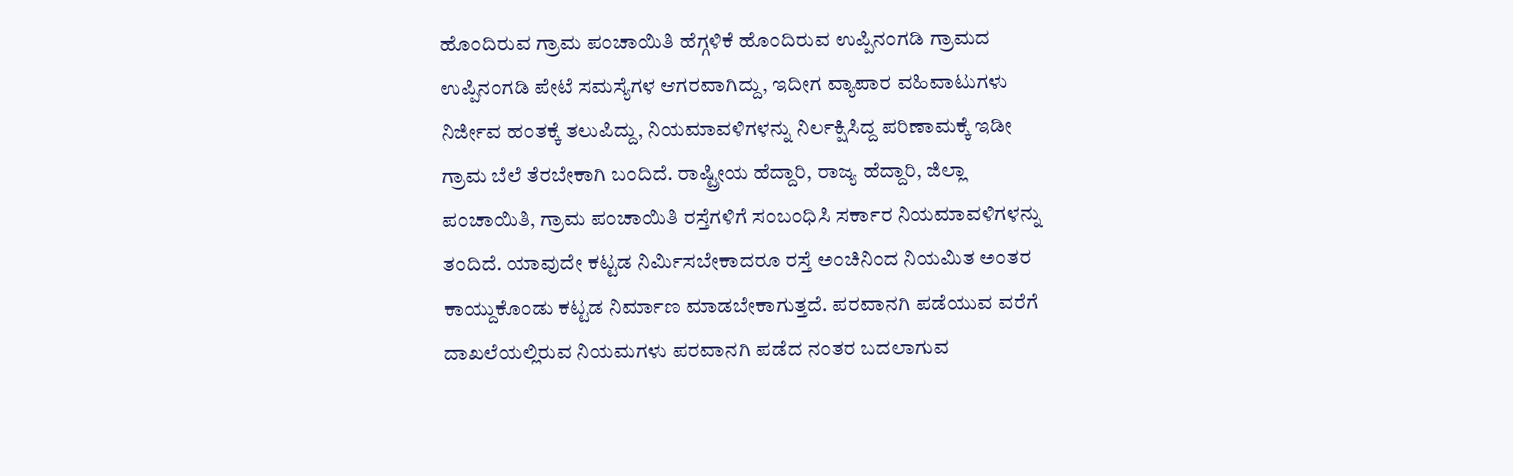ಹೊಂದಿರುವ ಗ್ರಾಮ ಪಂಚಾಯಿತಿ ಹೆಗ್ಗಳಿಕೆ ಹೊಂದಿರುವ ಉಪ್ಪಿನಂಗಡಿ ಗ್ರಾಮದ ಉಪ್ಪಿನಂಗಡಿ ಪೇಟೆ ಸಮಸ್ಯೆಗಳ ಆಗರವಾಗಿದ್ದು, ಇದೀಗ ವ್ಯಾಪಾರ ವಹಿವಾಟುಗಳು ನಿರ್ಜೀವ ಹಂತಕ್ಕೆ ತಲುಪಿದ್ದು, ನಿಯಮಾವಳಿಗಳನ್ನು ನಿರ್ಲಕ್ಷಿಸಿದ್ದ ಪರಿಣಾಮಕ್ಕೆ ಇಡೀ ಗ್ರಾಮ ಬೆಲೆ ತೆರಬೇಕಾಗಿ ಬಂದಿದೆ. ರಾಷ್ಟ್ರೀಯ ಹೆದ್ದಾರಿ, ರಾಜ್ಯ ಹೆದ್ದಾರಿ, ಜಿಲ್ಲಾ ಪಂಚಾಯಿತಿ, ಗ್ರಾಮ ಪಂಚಾಯಿತಿ ರಸ್ತೆಗಳಿಗೆ ಸಂಬಂಧಿಸಿ ಸರ್ಕಾರ ನಿಯಮಾವಳಿಗಳನ್ನು ತಂದಿದೆ. ಯಾವುದೇ ಕಟ್ಟಡ ನಿರ್ಮಿಸಬೇಕಾದರೂ ರಸ್ತೆ ಅಂಚಿನಿಂದ ನಿಯಮಿತ ಅಂತರ ಕಾಯ್ದುಕೊಂಡು ಕಟ್ಟಡ ನಿರ್ಮಾಣ ಮಾಡಬೇಕಾಗುತ್ತದೆ. ಪರವಾನಗಿ ಪಡೆಯುವ ವರೆಗೆ ದಾಖಲೆಯಲ್ಲಿರುವ ನಿಯಮಗಳು ಪರವಾನಗಿ ಪಡೆದ ನಂತರ ಬದಲಾಗುವ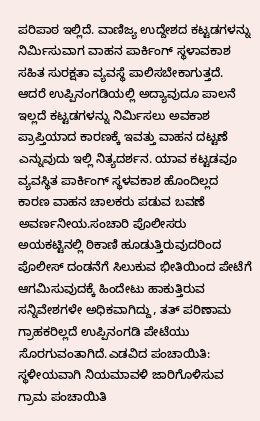ಪರಿಪಾಠ ಇಲ್ಲಿದೆ. ವಾಣಿಜ್ಯ ಉದ್ದೇಶದ ಕಟ್ಟಡಗಳನ್ನು ನಿರ್ಮಿಸುವಾಗ ವಾಹನ ಪಾರ್ಕಿಂಗ್ ಸ್ಥಳಾವಕಾಶ ಸಹಿತ ಸುರಕ್ಷತಾ ವ್ಯವಸ್ಥೆ ಪಾಲಿಸಬೇಕಾಗುತ್ತದೆ. ಆದರೆ ಉಪ್ಪಿನಂಗಡಿಯಲ್ಲಿ ಅದ್ಯಾವುದೂ ಪಾಲನೆ ಇಲ್ಲದೆ ಕಟ್ಟಡಗಳನ್ನು ನಿರ್ಮಿಸಲು ಅವಕಾಶ ಪ್ರಾಪ್ತಿಯಾದ ಕಾರಣಕ್ಕೆ ಇವತ್ತು ವಾಹನ ದಟ್ಟಣೆ ಎನ್ನುವುದು ಇಲ್ಲಿ ನಿತ್ಯದರ್ಶನ. ಯಾವ ಕಟ್ಟಡವೂ ವ್ಯವಸ್ಥಿತ ಪಾರ್ಕಿಂಗ್ ಸ್ಥಳವಕಾಶ ಹೊಂದಿಲ್ಲದ ಕಾರಣ ವಾಹನ ಚಾಲಕರು ಪಡುವ ಬವಣೆ ಅವರ್ಣನೀಯ.ಸಂಚಾರಿ ಪೊಲೀಸರು ಅಯಕಟ್ಟಿನಲ್ಲಿ ಠಿಕಾಣಿ ಹೂಡುತ್ತಿರುವುದರಿಂದ ಪೊಲೀಸ್ ದಂಡನೆಗೆ ಸಿಲುಕುವ ಭೀತಿಯಿಂದ ಪೇಟೆಗೆ ಆಗಮಿಸುವುದಕ್ಕೆ ಹಿಂದೇಟು ಹಾಕುತ್ತಿರುವ ಸನ್ನಿವೇಶಗಳೇ ಅಧಿಕವಾಗಿದ್ದು, ತತ್ ಪರಿಣಾಮ ಗ್ರಾಹಕರಿಲ್ಲದೆ ಉಪ್ಪಿನಂಗಡಿ ಪೇಟೆಯು ಸೊರಗುವಂತಾಗಿದೆ.ಎಡವಿದ ಪಂಚಾಯಿತಿ: ಸ್ಥಳೀಯವಾಗಿ ನಿಯಮಾವಳಿ ಜಾರಿಗೊಳಿಸುವ ಗ್ರಾಮ ಪಂಚಾಯಿತಿ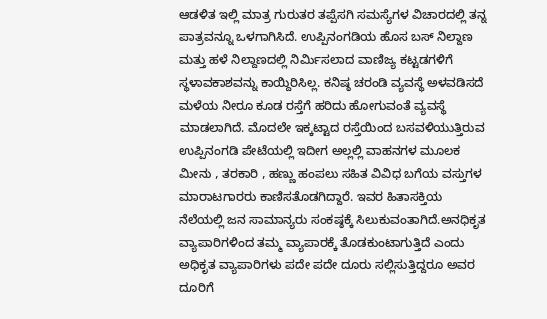ಆಡಳಿತ ಇಲ್ಲಿ ಮಾತ್ರ ಗುರುತರ ತಪ್ಪೆಸಗಿ ಸಮಸ್ಯೆಗಳ ವಿಚಾರದಲ್ಲಿ ತನ್ನ ಪಾತ್ರವನ್ನೂ ಒಳಗಾಗಿಸಿದೆ. ಉಪ್ಪಿನಂಗಡಿಯ ಹೊಸ ಬಸ್ ನಿಲ್ದಾಣ ಮತ್ತು ಹಳೆ ನಿಲ್ದಾಣದಲ್ಲಿ ನಿರ್ಮಿಸಲಾದ ವಾಣಿಜ್ಯ ಕಟ್ಟಡಗಳಿಗೆ ಸ್ಥಳಾವಕಾಶವನ್ನು ಕಾಯ್ದಿರಿಸಿಲ್ಲ. ಕನಿಷ್ಠ ಚರಂಡಿ ವ್ಯವಸ್ಥೆ ಅಳವಡಿಸದೆ ಮಳೆಯ ನೀರೂ ಕೂಡ ರಸ್ತೆಗೆ ಹರಿದು ಹೋಗುವಂತೆ ವ್ಯವಸ್ಥೆ ಮಾಡಲಾಗಿದೆ. ಮೊದಲೇ ಇಕ್ಕಟ್ಟಾದ ರಸ್ತೆಯಿಂದ ಬಸವಳಿಯುತ್ತಿರುವ ಉಪ್ಪಿನಂಗಡಿ ಪೇಟೆಯಲ್ಲಿ ಇದೀಗ ಅಲ್ಲಲ್ಲಿ ವಾಹನಗಳ ಮೂಲಕ ಮೀನು , ತರಕಾರಿ , ಹಣ್ಣು ಹಂಪಲು ಸಹಿತ ವಿವಿಧ ಬಗೆಯ ವಸ್ತುಗಳ ಮಾರಾಟಗಾರರು ಕಾಣಿಸತೊಡಗಿದ್ದಾರೆ. ಇವರ ಹಿತಾಸಕ್ತಿಯ ನೆಲೆಯಲ್ಲಿ ಜನ ಸಾಮಾನ್ಯರು ಸಂಕಷ್ಠಕ್ಕೆ ಸಿಲುಕುವಂತಾಗಿದೆ.ಅನಧಿಕೃತ ವ್ಯಾಪಾರಿಗಳಿಂದ ತಮ್ಮ ವ್ಯಾಪಾರಕ್ಕೆ ತೊಡಕುಂಟಾಗುತ್ತಿದೆ ಎಂದು ಅಧಿಕೃತ ವ್ಯಾಪಾರಿಗಳು ಪದೇ ಪದೇ ದೂರು ಸಲ್ಲಿಸುತ್ತಿದ್ದರೂ ಅವರ ದೂರಿಗೆ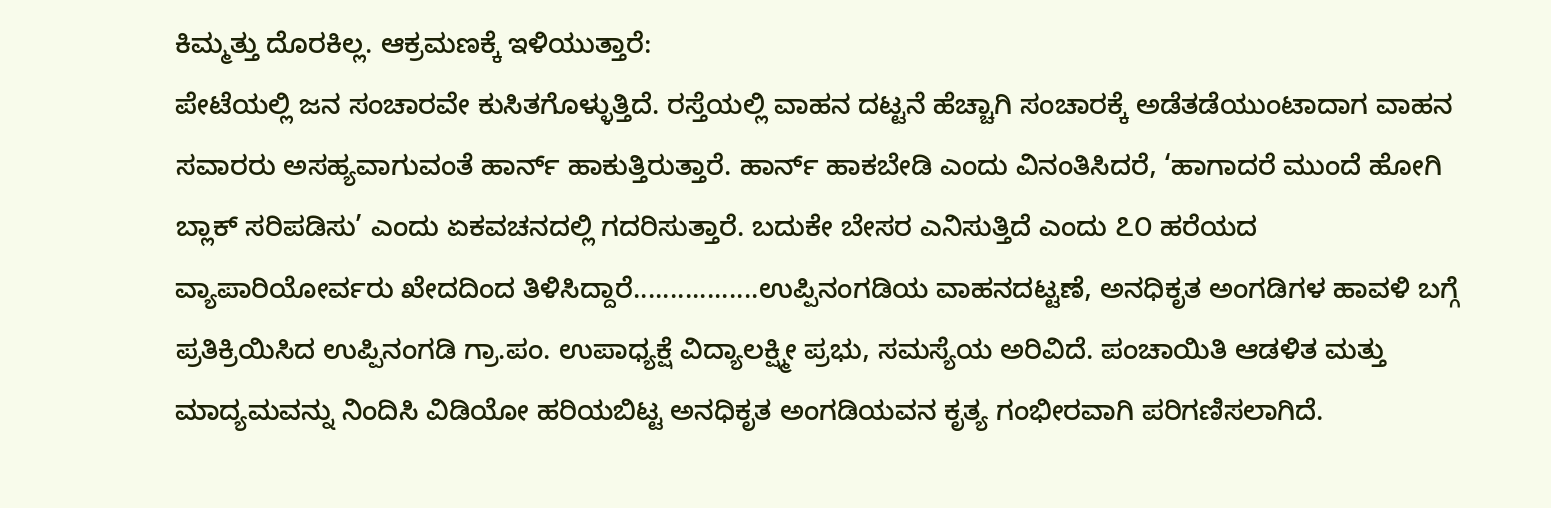ಕಿಮ್ಮತ್ತು ದೊರಕಿಲ್ಲ. ಆಕ್ರಮಣಕ್ಕೆ ಇಳಿಯುತ್ತಾರೆ:
ಪೇಟೆಯಲ್ಲಿ ಜನ ಸಂಚಾರವೇ ಕುಸಿತಗೊಳ್ಳುತ್ತಿದೆ. ರಸ್ತೆಯಲ್ಲಿ ವಾಹನ ದಟ್ಟನೆ ಹೆಚ್ಚಾಗಿ ಸಂಚಾರಕ್ಕೆ ಅಡೆತಡೆಯುಂಟಾದಾಗ ವಾಹನ ಸವಾರರು ಅಸಹ್ಯವಾಗುವಂತೆ ಹಾರ್ನ್ ಹಾಕುತ್ತಿರುತ್ತಾರೆ. ಹಾರ್ನ್ ಹಾಕಬೇಡಿ ಎಂದು ವಿನಂತಿಸಿದರೆ, ‘ಹಾಗಾದರೆ ಮುಂದೆ ಹೋಗಿ ಬ್ಲಾಕ್ ಸರಿಪಡಿಸು’ ಎಂದು ಏಕವಚನದಲ್ಲಿ ಗದರಿಸುತ್ತಾರೆ. ಬದುಕೇ ಬೇಸರ ಎನಿಸುತ್ತಿದೆ ಎಂದು ೭೦ ಹರೆಯದ ವ್ಯಾಪಾರಿಯೋರ್ವರು ಖೇದದಿಂದ ತಿಳಿಸಿದ್ದಾರೆ.................ಉಪ್ಪಿನಂಗಡಿಯ ವಾಹನದಟ್ಟಣೆ, ಅನಧಿಕೃತ ಅಂಗಡಿಗಳ ಹಾವಳಿ ಬಗ್ಗೆ ಪ್ರತಿಕ್ರಿಯಿಸಿದ ಉಪ್ಪಿನಂಗಡಿ ಗ್ರಾ.ಪಂ. ಉಪಾಧ್ಯಕ್ಷೆ ವಿದ್ಯಾಲಕ್ಷ್ಮೀ ಪ್ರಭು, ಸಮಸ್ಯೆಯ ಅರಿವಿದೆ. ಪಂಚಾಯಿತಿ ಆಡಳಿತ ಮತ್ತು ಮಾದ್ಯಮವನ್ನು ನಿಂದಿಸಿ ವಿಡಿಯೋ ಹರಿಯಬಿಟ್ಟ ಅನಧಿಕೃತ ಅಂಗಡಿಯವನ ಕೃತ್ಯ ಗಂಭೀರವಾಗಿ ಪರಿಗಣಿಸಲಾಗಿದೆ.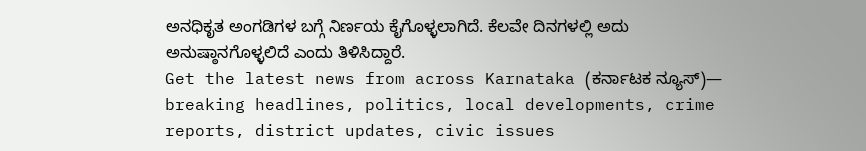ಅನಧಿಕೃತ ಅಂಗಡಿಗಳ ಬಗ್ಗೆ ನಿರ್ಣಯ ಕೈಗೊಳ್ಳಲಾಗಿದೆ. ಕೆಲವೇ ದಿನಗಳಲ್ಲಿ ಅದು ಅನುಷ್ಠಾನಗೊಳ್ಳಲಿದೆ ಎಂದು ತಿಳಿಸಿದ್ದಾರೆ.
Get the latest news from across Karnataka (ಕರ್ನಾಟಕ ನ್ಯೂಸ್)— breaking headlines, politics, local developments, crime reports, district updates, civic issues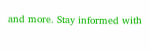and more. Stay informed with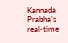Kannada Prabha’s real‑time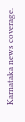Karnataka news coverage.